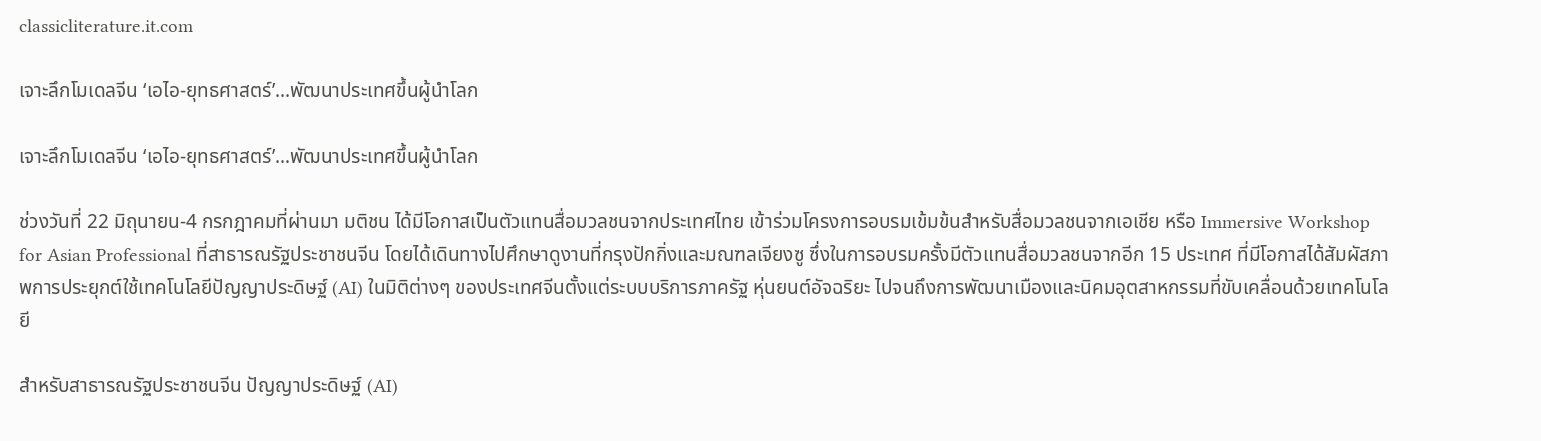classicliterature.it.com

เจาะลึกโมเดลจีน ‘เอไอ-ยุทธศาสตร์’...พัฒนาประเทศขึ้นผู้นำโลก

เจาะลึกโมเดลจีน ‘เอไอ-ยุทธศาสตร์’…พัฒนาประเทศขึ้นผู้นำโลก

ช่วงวันที่ 22 มิถุนายน-4 กรกฎาคมที่ผ่านมา มติชน ได้มีโอกาสเป็นตัวแทนสื่อมวลชนจากประเทศไทย เข้าร่วมโครงการอบรมเข้มข้นสำหรับสื่อมวลชนจากเอเชีย หรือ Immersive Workshop for Asian Professional ที่สาธารณรัฐประชาชนจีน โดยได้เดินทางไปศึกษาดูงานที่กรุงปักกิ่งและมณฑลเจียงซู ซึ่งในการอบรมครั้งมีตัวแทนสื่อมวลชนจากอีก 15 ประเทศ ที่มีโอกาสได้สัมผัสภาพการประยุกต์ใช้เทคโนโลยีปัญญาประดิษฐ์ (AI) ในมิติต่างๆ ของประเทศจีนตั้งแต่ระบบบริการภาครัฐ หุ่นยนต์อัจฉริยะ ไปจนถึงการพัฒนาเมืองและนิคมอุตสาหกรรมที่ขับเคลื่อนด้วยเทคโนโลยี

สำหรับสาธารณรัฐประชาชนจีน ปัญญาประดิษฐ์ (AI)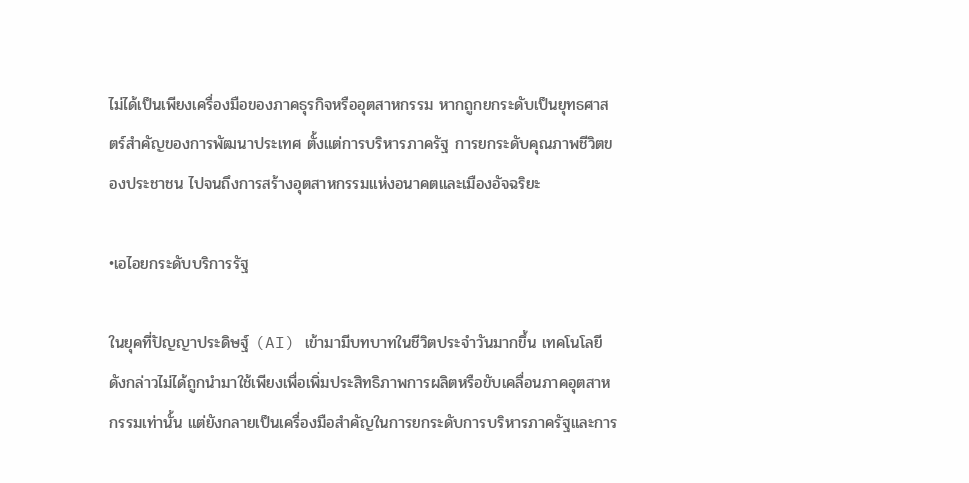ไม่ได้เป็นเพียงเครื่องมือของภาคธุรกิจหรืออุตสาหกรรม หากถูกยกระดับเป็นยุทธศาสตร์สำคัญของการพัฒนาประเทศ ตั้งแต่การบริหารภาครัฐ การยกระดับคุณภาพชีวิตของประชาชน ไปจนถึงการสร้างอุตสาหกรรมแห่งอนาคตและเมืองอัจฉริยะ

•เอไอยกระดับบริการรัฐ

ในยุคที่ปัญญาประดิษฐ์ (AI) เข้ามามีบทบาทในชีวิตประจำวันมากขึ้น เทคโนโลยีดังกล่าวไม่ได้ถูกนำมาใช้เพียงเพื่อเพิ่มประสิทธิภาพการผลิตหรือขับเคลื่อนภาคอุตสาหกรรมเท่านั้น แต่ยังกลายเป็นเครื่องมือสำคัญในการยกระดับการบริหารภาครัฐและการ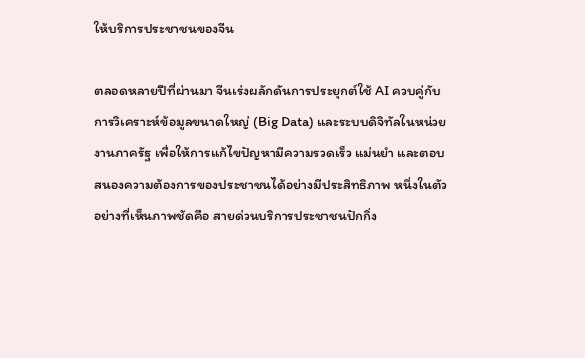ให้บริการประชาชนของจีน

ตลอดหลายปีที่ผ่านมา จีนเร่งผลักดันการประยุกต์ใช้ AI ควบคู่กับการวิเคราะห์ข้อมูลขนาดใหญ่ (Big Data) และระบบดิจิทัลในหน่วยงานภาครัฐ เพื่อให้การแก้ไขปัญหามีความรวดเร็ว แม่นยำ และตอบสนองความต้องการของประชาชนได้อย่างมีประสิทธิภาพ หนึ่งในตัวอย่างที่เห็นภาพชัดคือ สายด่วนบริการประชาชนปักกิ่ง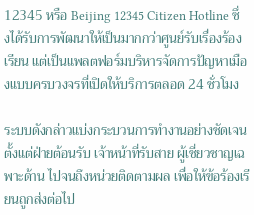12345 หรือ Beijing 12345 Citizen Hotline ซึ่งได้รับการพัฒนาให้เป็นมากกว่าศูนย์รับเรื่องร้องเรียน แต่เป็นแพลตฟอร์มบริหารจัดการปัญหาเมืองแบบครบวงจรที่เปิดให้บริการตลอด 24 ชั่วโมง

ระบบดังกล่าวแบ่งกระบวนการทำงานอย่างชัดเจน ตั้งแต่ฝ่ายต้อนรับ เจ้าหน้าที่รับสาย ผู้เชี่ยวชาญเฉพาะด้าน ไปจนถึงหน่วยติดตามผล เพื่อให้ข้อร้องเรียนถูกส่งต่อไป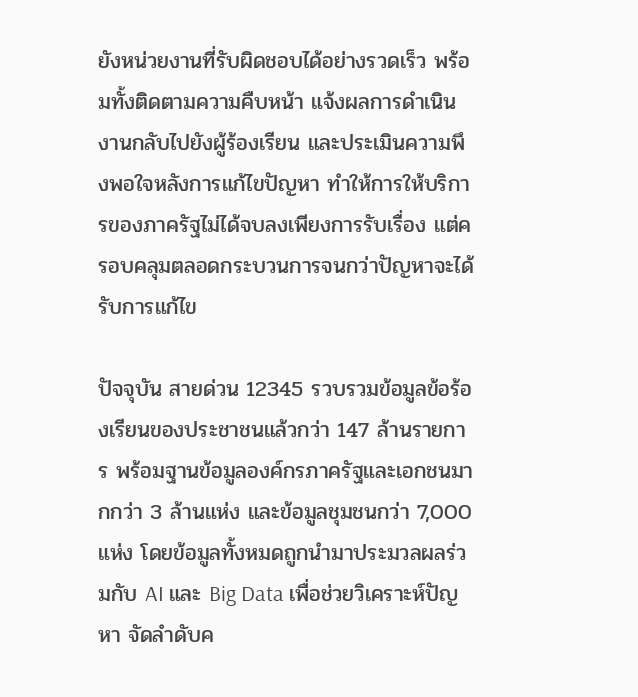ยังหน่วยงานที่รับผิดชอบได้อย่างรวดเร็ว พร้อมทั้งติดตามความคืบหน้า แจ้งผลการดำเนินงานกลับไปยังผู้ร้องเรียน และประเมินความพึงพอใจหลังการแก้ไขปัญหา ทำให้การให้บริการของภาครัฐไม่ได้จบลงเพียงการรับเรื่อง แต่ครอบคลุมตลอดกระบวนการจนกว่าปัญหาจะได้รับการแก้ไข

ปัจจุบัน สายด่วน 12345 รวบรวมข้อมูลข้อร้องเรียนของประชาชนแล้วกว่า 147 ล้านรายการ พร้อมฐานข้อมูลองค์กรภาครัฐและเอกชนมากกว่า 3 ล้านแห่ง และข้อมูลชุมชนกว่า 7,000 แห่ง โดยข้อมูลทั้งหมดถูกนำมาประมวลผลร่วมกับ AI และ Big Data เพื่อช่วยวิเคราะห์ปัญหา จัดลำดับค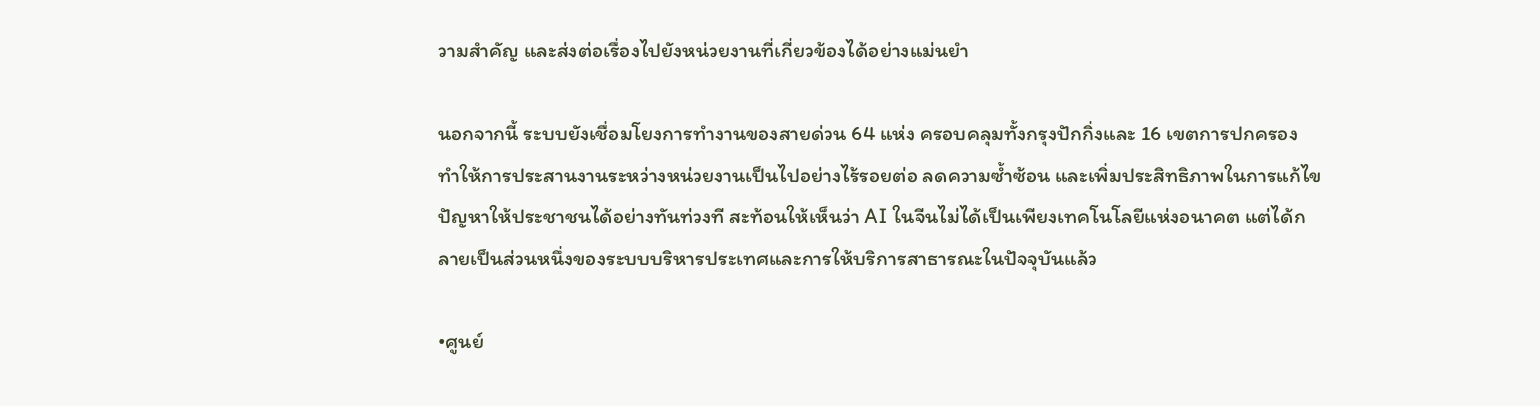วามสำคัญ และส่งต่อเรื่องไปยังหน่วยงานที่เกี่ยวข้องได้อย่างแม่นยำ

นอกจากนี้ ระบบยังเชื่อมโยงการทำงานของสายด่วน 64 แห่ง ครอบคลุมทั้งกรุงปักกิ่งและ 16 เขตการปกครอง ทำให้การประสานงานระหว่างหน่วยงานเป็นไปอย่างไร้รอยต่อ ลดความซ้ำซ้อน และเพิ่มประสิทธิภาพในการแก้ไขปัญหาให้ประชาชนได้อย่างทันท่วงที สะท้อนให้เห็นว่า AI ในจีนไม่ได้เป็นเพียงเทคโนโลยีแห่งอนาคต แต่ได้กลายเป็นส่วนหนึ่งของระบบบริหารประเทศและการให้บริการสาธารณะในปัจจุบันแล้ว

•ศูนย์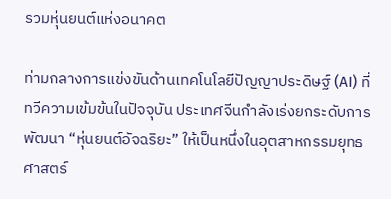รวมหุ่นยนต์แห่งอนาคต

ท่ามกลางการแข่งขันด้านเทคโนโลยีปัญญาประดิษฐ์ (AI) ที่ทวีความเข้มข้นในปัจจุบัน ประเทศจีนกำลังเร่งยกระดับการพัฒนา “หุ่นยนต์อัจฉริยะ” ให้เป็นหนึ่งในอุตสาหกรรมยุทธศาสตร์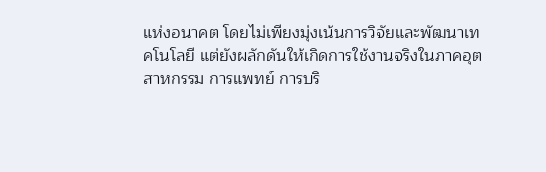แห่งอนาคต โดยไม่เพียงมุ่งเน้นการวิจัยและพัฒนาเทคโนโลยี แต่ยังผลักดันให้เกิดการใช้งานจริงในภาคอุตสาหกรรม การแพทย์ การบริ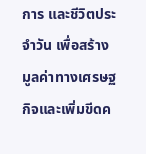การ และชีวิตประจำวัน เพื่อสร้างมูลค่าทางเศรษฐกิจและเพิ่มขีดค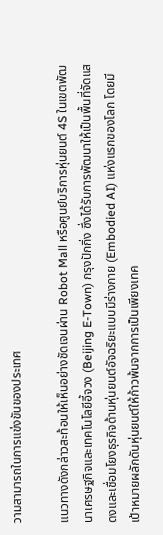วามสามารถในการแข่งขันของประเทศ

แนวทางดังกล่าวสะท้อนให้เห็นอย่างชัดเจนผ่าน Robot Mall หรือศูนย์บริการหุ่นยนต์ 4S ในเขตพัฒนาเศรษฐกิจและเทคโนโลยีอี้จวง (Beijing E-Town) กรุงปักกิ่ง ซึ่งได้รับการพัฒนาให้เป็นพื้นที่จัดแสดงและเชื่อมโยงธุรกิจด้านหุ่นยนต์อัจฉริยะแบบมีร่างกาย (Embodied AI) แห่งแรกของโลก โดยมีเป้าหมายผลักดันหุ่นยนต์ให้ก้าวพ้นจากการเป็นเพียงเทค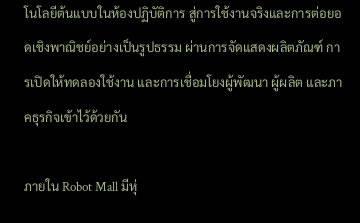โนโลยีต้นแบบในห้องปฏิบัติการ สู่การใช้งานจริงและการต่อยอดเชิงพาณิชย์อย่างเป็นรูปธรรม ผ่านการจัดแสดงผลิตภัณฑ์ การเปิดให้ทดลองใช้งาน และการเชื่อมโยงผู้พัฒนา ผู้ผลิต และภาคธุรกิจเข้าไว้ด้วยกัน

ภายใน Robot Mall มีหุ่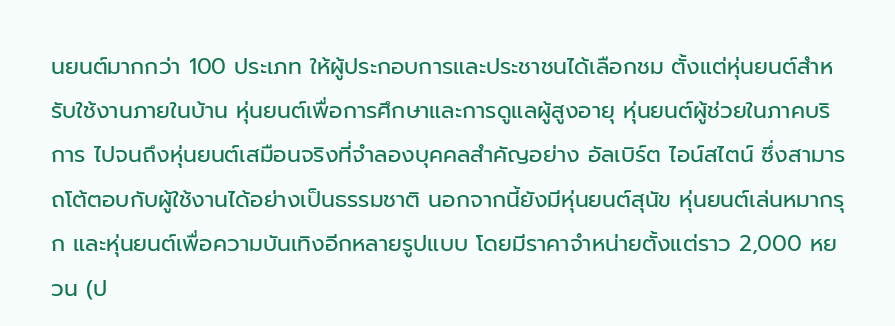นยนต์มากกว่า 100 ประเภท ให้ผู้ประกอบการและประชาชนได้เลือกชม ตั้งแต่หุ่นยนต์สำหรับใช้งานภายในบ้าน หุ่นยนต์เพื่อการศึกษาและการดูแลผู้สูงอายุ หุ่นยนต์ผู้ช่วยในภาคบริการ ไปจนถึงหุ่นยนต์เสมือนจริงที่จำลองบุคคลสำคัญอย่าง อัลเบิร์ต ไอน์สไตน์ ซึ่งสามารถโต้ตอบกับผู้ใช้งานได้อย่างเป็นธรรมชาติ นอกจากนี้ยังมีหุ่นยนต์สุนัข หุ่นยนต์เล่นหมากรุก และหุ่นยนต์เพื่อความบันเทิงอีกหลายรูปแบบ โดยมีราคาจำหน่ายตั้งแต่ราว 2,000 หยวน (ป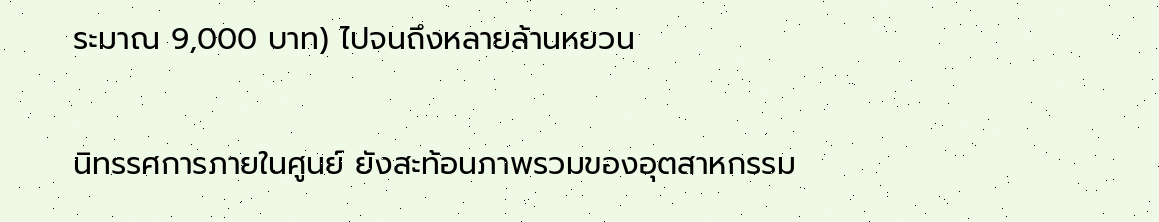ระมาณ 9,000 บาท) ไปจนถึงหลายล้านหยวน

นิทรรศการภายในศูนย์ ยังสะท้อนภาพรวมของอุตสาหกรรม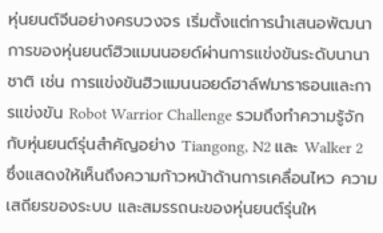หุ่นยนต์จีนอย่างครบวงจร เริ่มตั้งแต่การนำเสนอพัฒนาการของหุ่นยนต์ฮิวแมนนอยด์ผ่านการแข่งขันระดับนานาชาติ เช่น การแข่งขันฮิวแมนนอยด์ฮาล์ฟมาราธอนและการแข่งขัน Robot Warrior Challenge รวมถึงทำความรู้จักกับหุ่นยนต์รุ่นสำคัญอย่าง Tiangong, N2 และ Walker 2 ซึ่งแสดงให้เห็นถึงความก้าวหน้าด้านการเคลื่อนไหว ความเสถียรของระบบ และสมรรถนะของหุ่นยนต์รุ่นให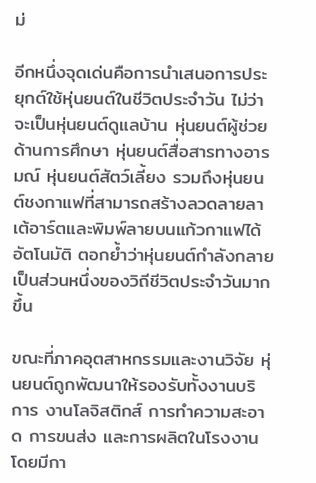ม่

อีกหนึ่งจุดเด่นคือการนำเสนอการประยุกต์ใช้หุ่นยนต์ในชีวิตประจำวัน ไม่ว่าจะเป็นหุ่นยนต์ดูแลบ้าน หุ่นยนต์ผู้ช่วยด้านการศึกษา หุ่นยนต์สื่อสารทางอารมณ์ หุ่นยนต์สัตว์เลี้ยง รวมถึงหุ่นยนต์ชงกาแฟที่สามารถสร้างลวดลายลาเต้อาร์ตและพิมพ์ลายบนแก้วกาแฟได้อัตโนมัติ ตอกย้ำว่าหุ่นยนต์กำลังกลายเป็นส่วนหนึ่งของวิถีชีวิตประจำวันมากขึ้น

ขณะที่ภาคอุตสาหกรรมและงานวิจัย หุ่นยนต์ถูกพัฒนาให้รองรับทั้งงานบริการ งานโลจิสติกส์ การทำความสะอาด การขนส่ง และการผลิตในโรงงาน โดยมีกา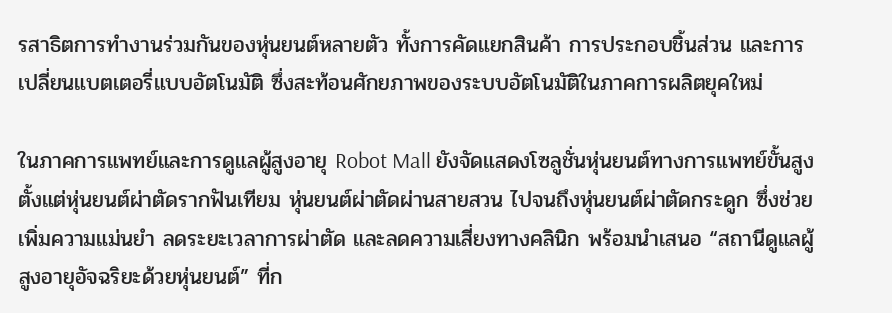รสาธิตการทำงานร่วมกันของหุ่นยนต์หลายตัว ทั้งการคัดแยกสินค้า การประกอบชิ้นส่วน และการเปลี่ยนแบตเตอรี่แบบอัตโนมัติ ซึ่งสะท้อนศักยภาพของระบบอัตโนมัติในภาคการผลิตยุคใหม่

ในภาคการแพทย์และการดูแลผู้สูงอายุ Robot Mall ยังจัดแสดงโซลูชั่นหุ่นยนต์ทางการแพทย์ขั้นสูง ตั้งแต่หุ่นยนต์ผ่าตัดรากฟันเทียม หุ่นยนต์ผ่าตัดผ่านสายสวน ไปจนถึงหุ่นยนต์ผ่าตัดกระดูก ซึ่งช่วยเพิ่มความแม่นยำ ลดระยะเวลาการผ่าตัด และลดความเสี่ยงทางคลินิก พร้อมนำเสนอ “สถานีดูแลผู้สูงอายุอัจฉริยะด้วยหุ่นยนต์” ที่ก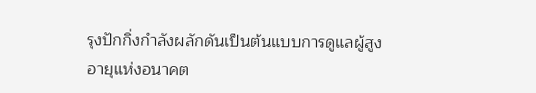รุงปักกิ่งกำลังผลักดันเป็นต้นแบบการดูแลผู้สูงอายุแห่งอนาคต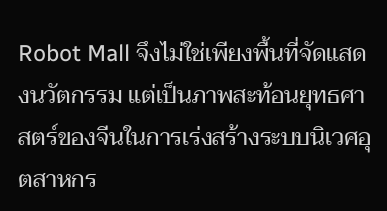Robot Mall จึงไม่ใช่เพียงพื้นที่จัดแสดงนวัตกรรม แต่เป็นภาพสะท้อนยุทธศาสตร์ของจีนในการเร่งสร้างระบบนิเวศอุตสาหกร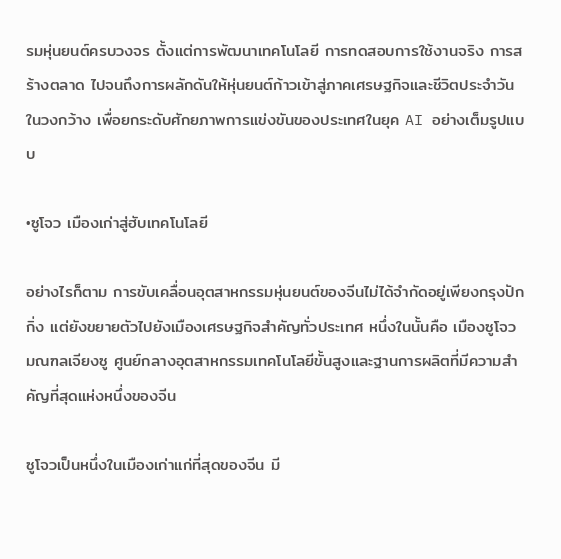รมหุ่นยนต์ครบวงจร ตั้งแต่การพัฒนาเทคโนโลยี การทดสอบการใช้งานจริง การสร้างตลาด ไปจนถึงการผลักดันให้หุ่นยนต์ก้าวเข้าสู่ภาคเศรษฐกิจและชีวิตประจำวันในวงกว้าง เพื่อยกระดับศักยภาพการแข่งขันของประเทศในยุค AI อย่างเต็มรูปแบบ

•ซูโจว เมืองเก่าสู่ฮับเทคโนโลยี

อย่างไรก็ตาม การขับเคลื่อนอุตสาหกรรมหุ่นยนต์ของจีนไม่ได้จำกัดอยู่เพียงกรุงปักกิ่ง แต่ยังขยายตัวไปยังเมืองเศรษฐกิจสำคัญทั่วประเทศ หนึ่งในนั้นคือ เมืองซูโจว มณฑลเจียงซู ศูนย์กลางอุตสาหกรรมเทคโนโลยีขั้นสูงและฐานการผลิตที่มีความสำคัญที่สุดแห่งหนึ่งของจีน

ซูโจวเป็นหนึ่งในเมืองเก่าแก่ที่สุดของจีน มี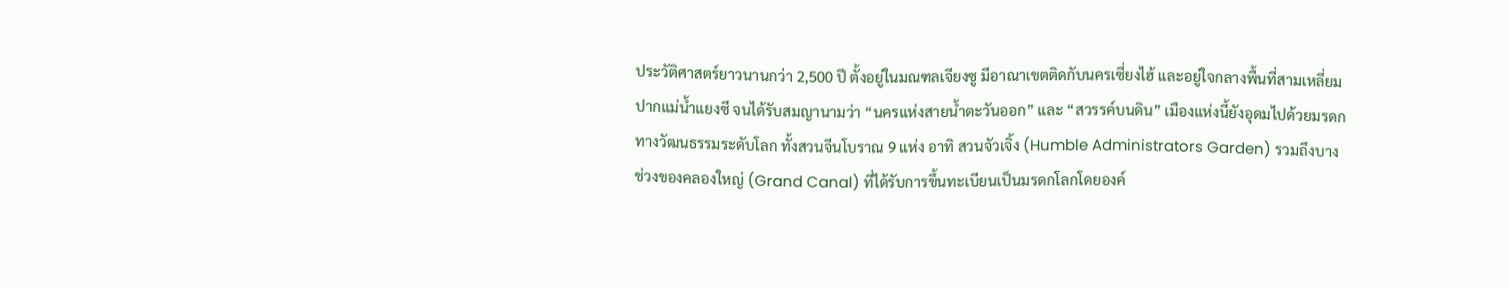ประวัติศาสตร์ยาวนานกว่า 2,500 ปี ตั้งอยู่ในมณฑลเจียงซู มีอาณาเขตติดกับนครเซี่ยงไฮ้ และอยู่ใจกลางพื้นที่สามเหลี่ยมปากแม่น้ำแยงซี จนได้รับสมญานามว่า “นครแห่งสายน้ำตะวันออก” และ “สวรรค์บนดิน” เมืองแห่งนี้ยังอุดมไปด้วยมรดกทางวัฒนธรรมระดับโลก ทั้งสวนจีนโบราณ 9 แห่ง อาทิ สวนจัวเจิ้ง (Humble Administrators Garden) รวมถึงบางช่วงของคลองใหญ่ (Grand Canal) ที่ได้รับการขึ้นทะเบียนเป็นมรดกโลกโดยองค์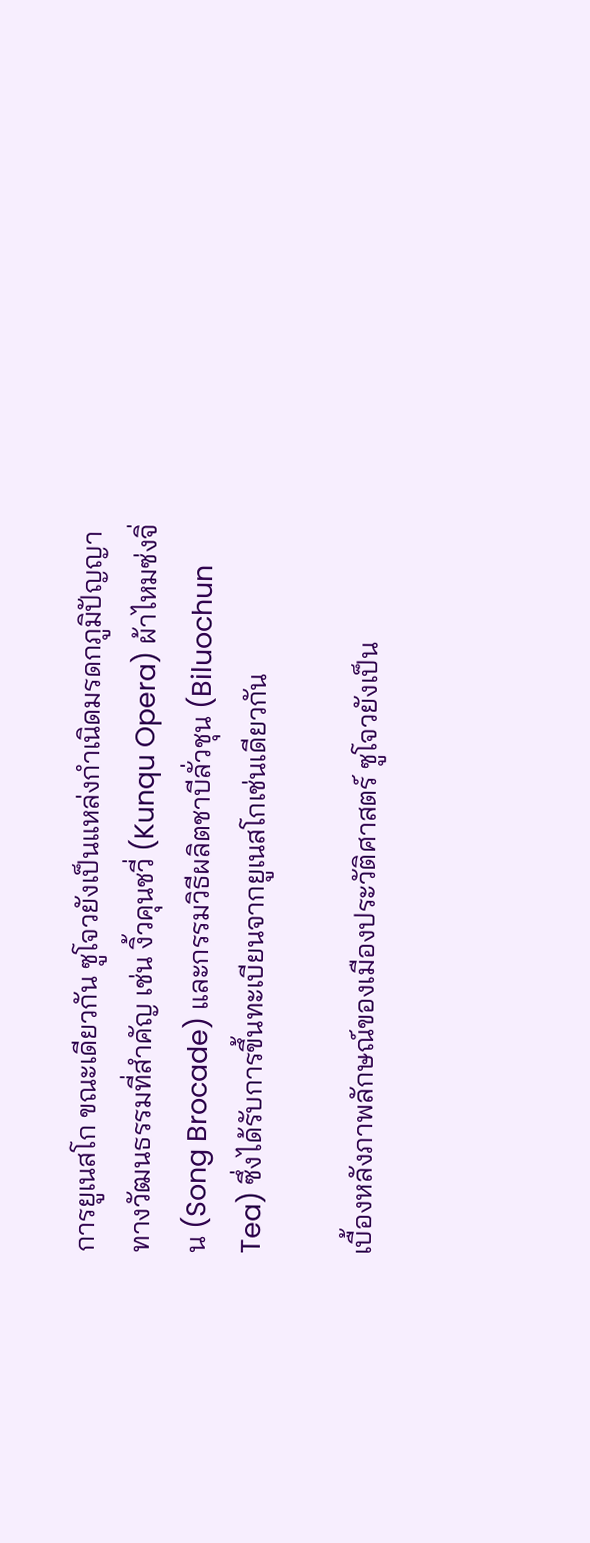การยูเนสโก ขณะเดียวกัน ซูโจวยังเป็นแหล่งกำเนิดมรดกภูมิปัญญาทางวัฒนธรรมที่สำคัญ เช่น งิ้วคุนชวี่ (Kunqu Opera) ผ้าไหมซ่งจิ่น (Song Brocade) และกรรมวิธีผลิตชาบีลั่วชุน (Biluochun Tea) ซึ่งได้รับการขึ้นทะเบียนจากยูเนสโกเช่นเดียวกัน

เบื้องหลังภาพลักษณ์ของเมืองประวัติศาสตร์ ซูโจวยังเป็น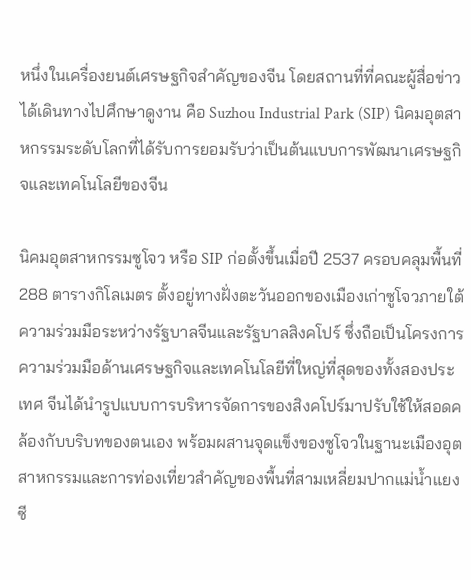หนึ่งในเครื่องยนต์เศรษฐกิจสำคัญของจีน โดยสถานที่ที่คณะผู้สื่อข่าวได้เดินทางไปศึกษาดูงาน คือ Suzhou Industrial Park (SIP) นิคมอุตสาหกรรมระดับโลกที่ได้รับการยอมรับว่าเป็นต้นแบบการพัฒนาเศรษฐกิจและเทคโนโลยีของจีน

นิคมอุตสาหกรรมซูโจว หรือ SIP ก่อตั้งขึ้นเมื่อปี 2537 ครอบคลุมพื้นที่ 288 ตารางกิโลเมตร ตั้งอยู่ทางฝั่งตะวันออกของเมืองเก่าซูโจวภายใต้ความร่วมมือระหว่างรัฐบาลจีนและรัฐบาลสิงคโปร์ ซึ่งถือเป็นโครงการความร่วมมือด้านเศรษฐกิจและเทคโนโลยีที่ใหญ่ที่สุดของทั้งสองประเทศ จีนได้นำรูปแบบการบริหารจัดการของสิงคโปร์มาปรับใช้ให้สอดคล้องกับบริบทของตนเอง พร้อมผสานจุดแข็งของซูโจวในฐานะเมืองอุตสาหกรรมและการท่องเที่ยวสำคัญของพื้นที่สามเหลี่ยมปากแม่น้ำแยงซี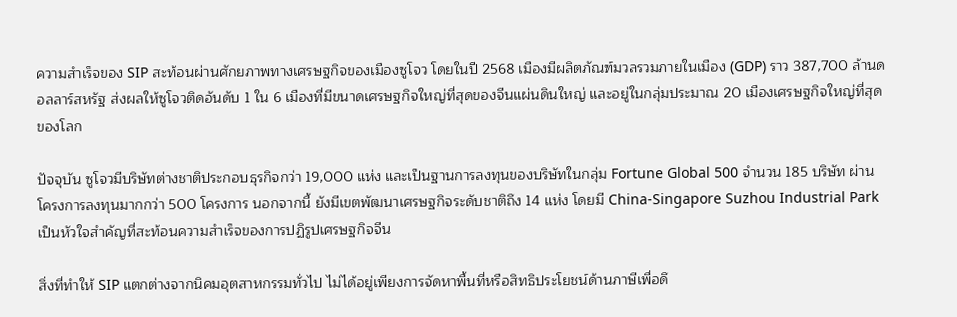ความสำเร็จของ SIP สะท้อนผ่านศักยภาพทางเศรษฐกิจของเมืองซูโจว โดยในปี 2568 เมืองมีผลิตภัณฑ์มวลรวมภายในเมือง (GDP) ราว 387,700 ล้านดอลลาร์สหรัฐ ส่งผลให้ซูโจวติดอันดับ 1 ใน 6 เมืองที่มีขนาดเศรษฐกิจใหญ่ที่สุดของจีนแผ่นดินใหญ่ และอยู่ในกลุ่มประมาณ 20 เมืองเศรษฐกิจใหญ่ที่สุดของโลก

ปัจจุบัน ซูโจวมีบริษัทต่างชาติประกอบธุรกิจกว่า 19,000 แห่ง และเป็นฐานการลงทุนของบริษัทในกลุ่ม Fortune Global 500 จำนวน 185 บริษัท ผ่านโครงการลงทุนมากกว่า 500 โครงการ นอกจากนี้ ยังมีเขตพัฒนาเศรษฐกิจระดับชาติถึง 14 แห่ง โดยมี China-Singapore Suzhou Industrial Park เป็นหัวใจสำคัญที่สะท้อนความสำเร็จของการปฏิรูปเศรษฐกิจจีน

สิ่งที่ทำให้ SIP แตกต่างจากนิคมอุตสาหกรรมทั่วไป ไม่ได้อยู่เพียงการจัดหาพื้นที่หรือสิทธิประโยชน์ด้านภาษีเพื่อดึ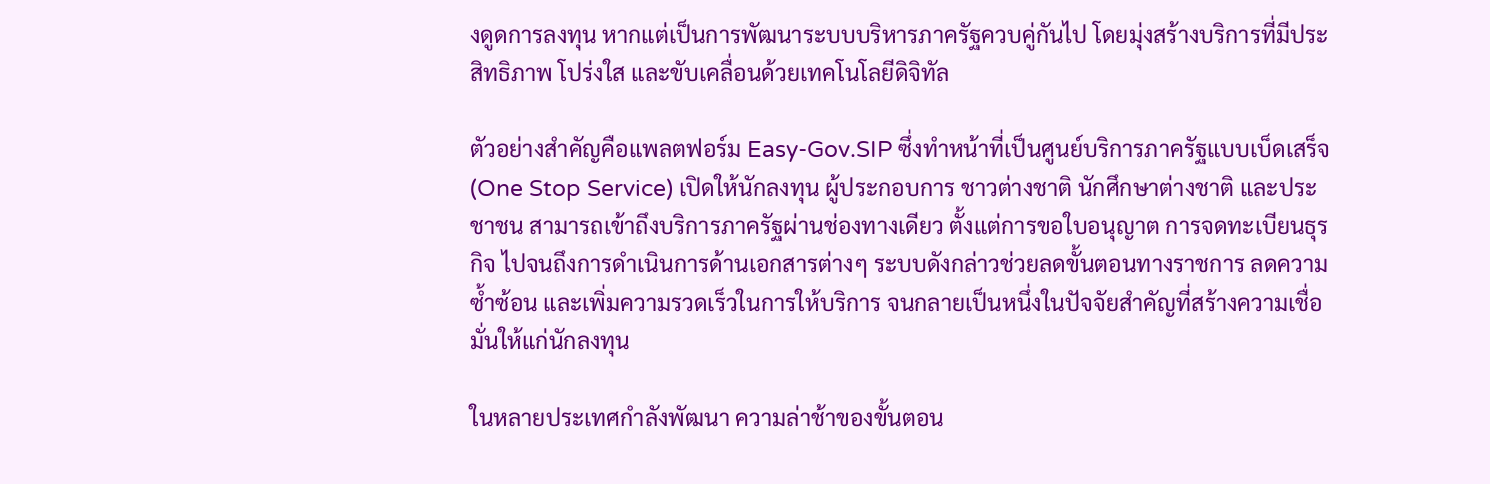งดูดการลงทุน หากแต่เป็นการพัฒนาระบบบริหารภาครัฐควบคู่กันไป โดยมุ่งสร้างบริการที่มีประสิทธิภาพ โปร่งใส และขับเคลื่อนด้วยเทคโนโลยีดิจิทัล

ตัวอย่างสำคัญคือแพลตฟอร์ม Easy-Gov.SIP ซึ่งทำหน้าที่เป็นศูนย์บริการภาครัฐแบบเบ็ดเสร็จ (One Stop Service) เปิดให้นักลงทุน ผู้ประกอบการ ชาวต่างชาติ นักศึกษาต่างชาติ และประชาชน สามารถเข้าถึงบริการภาครัฐผ่านช่องทางเดียว ตั้งแต่การขอใบอนุญาต การจดทะเบียนธุรกิจ ไปจนถึงการดำเนินการด้านเอกสารต่างๆ ระบบดังกล่าวช่วยลดขั้นตอนทางราชการ ลดความซ้ำซ้อน และเพิ่มความรวดเร็วในการให้บริการ จนกลายเป็นหนึ่งในปัจจัยสำคัญที่สร้างความเชื่อมั่นให้แก่นักลงทุน

ในหลายประเทศกำลังพัฒนา ความล่าช้าของขั้นตอน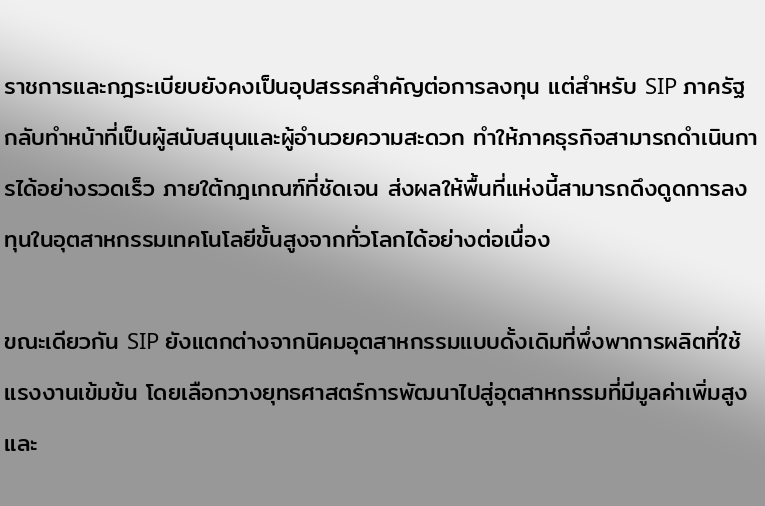ราชการและกฎระเบียบยังคงเป็นอุปสรรคสำคัญต่อการลงทุน แต่สำหรับ SIP ภาครัฐกลับทำหน้าที่เป็นผู้สนับสนุนและผู้อำนวยความสะดวก ทำให้ภาคธุรกิจสามารถดำเนินการได้อย่างรวดเร็ว ภายใต้กฎเกณฑ์ที่ชัดเจน ส่งผลให้พื้นที่แห่งนี้สามารถดึงดูดการลงทุนในอุตสาหกรรมเทคโนโลยีขั้นสูงจากทั่วโลกได้อย่างต่อเนื่อง

ขณะเดียวกัน SIP ยังแตกต่างจากนิคมอุตสาหกรรมแบบดั้งเดิมที่พึ่งพาการผลิตที่ใช้แรงงานเข้มข้น โดยเลือกวางยุทธศาสตร์การพัฒนาไปสู่อุตสาหกรรมที่มีมูลค่าเพิ่มสูงและ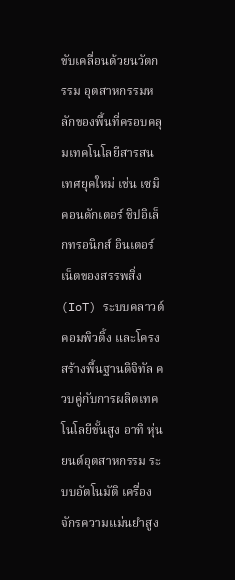ขับเคลื่อนด้วยนวัตกรรม อุตสาหกรรมหลักของพื้นที่ครอบคลุมเทคโนโลยีสารสนเทศยุคใหม่ เช่น เซมิคอนดักเตอร์ ชิปอิเล็กทรอนิกส์ อินเตอร์เน็ตของสรรพสิ่ง (IoT) ระบบคลาวด์คอมพิวติ้ง และโครงสร้างพื้นฐานดิจิทัล ควบคู่กับการผลิตเทคโนโลยีขั้นสูง อาทิ หุ่นยนต์อุตสาหกรรม ระบบอัตโนมัติ เครื่องจักรความแม่นยำสูง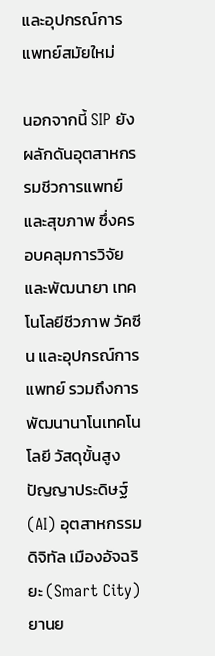และอุปกรณ์การแพทย์สมัยใหม่

นอกจากนี้ SIP ยังผลักดันอุตสาหกรรมชีวการแพทย์และสุขภาพ ซึ่งครอบคลุมการวิจัยและพัฒนายา เทคโนโลยีชีวภาพ วัคซีน และอุปกรณ์การแพทย์ รวมถึงการพัฒนานาโนเทคโนโลยี วัสดุขั้นสูง ปัญญาประดิษฐ์ (AI) อุตสาหกรรมดิจิทัล เมืองอัจฉริยะ (Smart City) ยานย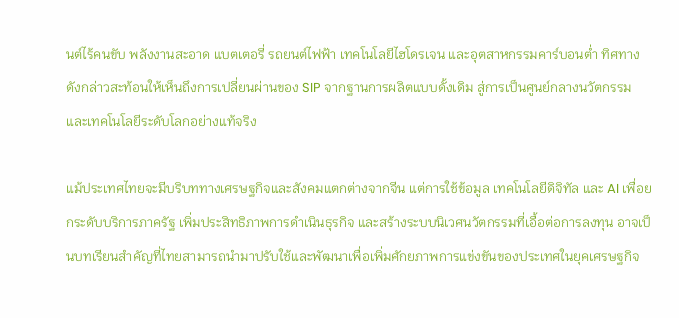นต์ไร้คนขับ พลังงานสะอาด แบตเตอรี่ รถยนต์ไฟฟ้า เทคโนโลยีไฮโดรเจน และอุตสาหกรรมคาร์บอนต่ำ ทิศทางดังกล่าวสะท้อนให้เห็นถึงการเปลี่ยนผ่านของ SIP จากฐานการผลิตแบบดั้งเดิม สู่การเป็นศูนย์กลางนวัตกรรมและเทคโนโลยีระดับโลกอย่างแท้จริง

แม้ประเทศไทยจะมีบริบททางเศรษฐกิจและสังคมแตกต่างจากจีน แต่การใช้ข้อมูล เทคโนโลยีดิจิทัล และ AI เพื่อยกระดับบริการภาครัฐ เพิ่มประสิทธิภาพการดำเนินธุรกิจ และสร้างระบบนิเวศนวัตกรรมที่เอื้อต่อการลงทุน อาจเป็นบทเรียนสำคัญที่ไทยสามารถนำมาปรับใช้และพัฒนาเพื่อเพิ่มศักยภาพการแข่งขันของประเทศในยุคเศรษฐกิจ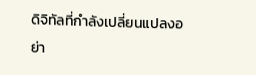ดิจิทัลที่กำลังเปลี่ยนแปลงอย่า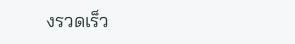งรวดเร็ว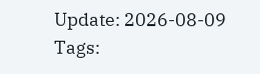Update: 2026-08-09
Tags: